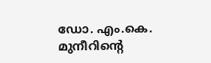ഡോ. എം.കെ. മുനീറിന്റെ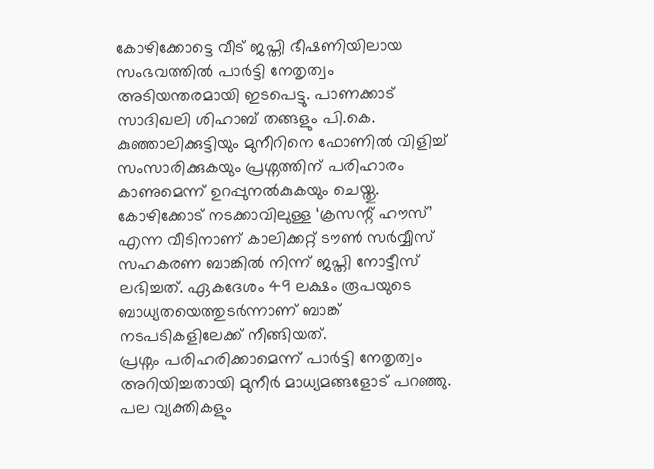കോഴിക്കോട്ടെ വീട് ജപ്തി ഭീഷണിയിലായ സംഭവത്തിൽ പാർട്ടി നേതൃത്വം അടിയന്തരമായി ഇടപെട്ടു. പാണക്കാട് സാദിഖലി ശിഹാബ് തങ്ങളും പി.കെ. കുഞ്ഞാലിക്കുട്ടിയും മുനീറിനെ ഫോണിൽ വിളിച്ച് സംസാരിക്കുകയും പ്രശ്നത്തിന് പരിഹാരം കാണുമെന്ന് ഉറപ്പുനൽകുകയും ചെയ്തു.
കോഴിക്കോട് നടക്കാവിലുള്ള ‘ക്രസന്റ് ഹൗസ്’ എന്ന വീടിനാണ് കാലിക്കറ്റ് ടൗൺ സർവ്വീസ് സഹകരണ ബാങ്കിൽ നിന്ന് ജപ്തി നോട്ടീസ് ലഭിച്ചത്. ഏകദേശം 49 ലക്ഷം രൂപയുടെ ബാധ്യതയെത്തുടർന്നാണ് ബാങ്ക് നടപടികളിലേക്ക് നീങ്ങിയത്.
പ്രശ്നം പരിഹരിക്കാമെന്ന് പാർട്ടി നേതൃത്വം അറിയിച്ചതായി മുനീർ മാധ്യമങ്ങളോട് പറഞ്ഞു. പല വ്യക്തികളും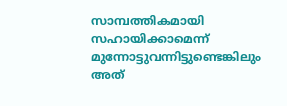സാമ്പത്തികമായി സഹായിക്കാമെന്ന് മുന്നോട്ടുവന്നിട്ടുണ്ടെങ്കിലും അത്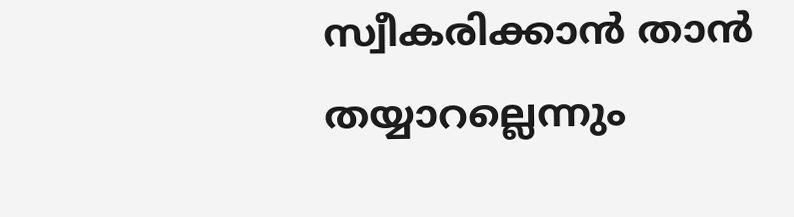സ്വീകരിക്കാൻ താൻ തയ്യാറല്ലെന്നും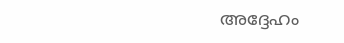അദ്ദേഹം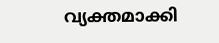വ്യക്തമാക്കി